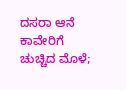ದಸರಾ ಆನೆ ಕಾವೇರಿಗೆ ಚುಚ್ಚಿದ ಮೊಳೆ;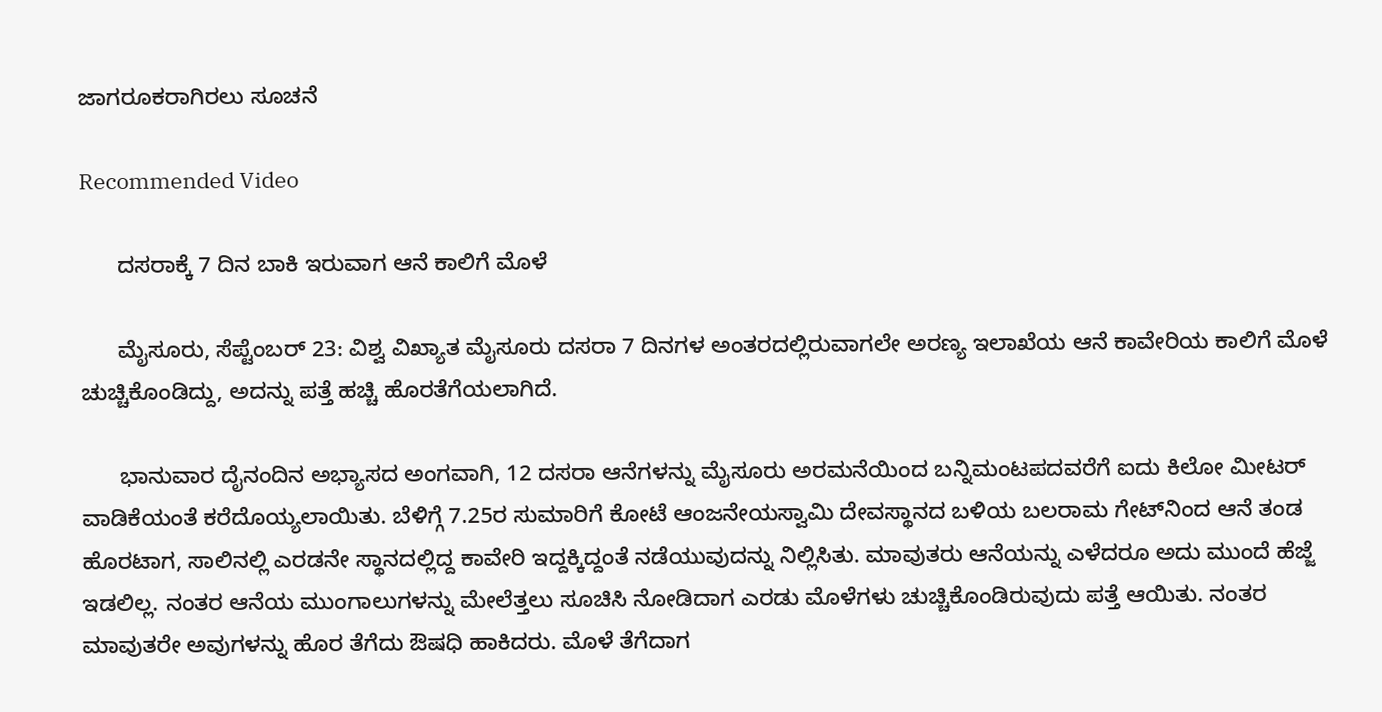ಜಾಗರೂಕರಾಗಿರಲು ಸೂಚನೆ

Recommended Video

      ದಸರಾಕ್ಕೆ 7 ದಿನ ಬಾಕಿ ಇರುವಾಗ ಆನೆ ಕಾಲಿಗೆ ಮೊಳೆ

      ಮೈಸೂರು, ಸೆಪ್ಟೆಂಬರ್ 23: ವಿಶ್ವ ವಿಖ್ಯಾತ ಮೈಸೂರು ದಸರಾ 7 ದಿನಗಳ ಅಂತರದಲ್ಲಿರುವಾಗಲೇ ಅರಣ್ಯ ಇಲಾಖೆಯ ಆನೆ ಕಾವೇರಿಯ ಕಾಲಿಗೆ ಮೊಳೆ ಚುಚ್ಚಿಕೊಂಡಿದ್ದು, ಅದನ್ನು ಪತ್ತೆ ಹಚ್ಚಿ ಹೊರತೆಗೆಯಲಾಗಿದೆ.

      ಭಾನುವಾರ ದೈನಂದಿನ ಅಭ್ಯಾಸದ ಅಂಗವಾಗಿ, 12 ದಸರಾ ಆನೆಗಳನ್ನು ಮೈಸೂರು ಅರಮನೆಯಿಂದ ಬನ್ನಿಮಂಟಪದವರೆಗೆ ಐದು ಕಿಲೋ ಮೀಟರ್ ವಾಡಿಕೆಯಂತೆ ಕರೆದೊಯ್ಯಲಾಯಿತು. ಬೆಳಿಗ್ಗೆ 7.25ರ ಸುಮಾರಿಗೆ ಕೋಟೆ ಆಂಜನೇಯಸ್ವಾಮಿ ದೇವಸ್ಥಾನದ ಬಳಿಯ ಬಲರಾಮ ಗೇಟ್‌ನಿಂದ ಆನೆ ತಂಡ ಹೊರಟಾಗ, ಸಾಲಿನಲ್ಲಿ ಎರಡನೇ ಸ್ಥಾನದಲ್ಲಿದ್ದ ಕಾವೇರಿ ಇದ್ದಕ್ಕಿದ್ದಂತೆ ನಡೆಯುವುದನ್ನು ನಿಲ್ಲಿಸಿತು. ಮಾವುತರು ಆನೆಯನ್ನು ಎಳೆದರೂ ಅದು ಮುಂದೆ ಹೆಜ್ಜೆ ಇಡಲಿಲ್ಲ. ನಂತರ ಆನೆಯ ಮುಂಗಾಲುಗಳನ್ನು ಮೇಲೆತ್ತಲು ಸೂಚಿಸಿ ನೋಡಿದಾಗ ಎರಡು ಮೊಳೆಗಳು ಚುಚ್ಚಿಕೊಂಡಿರುವುದು ಪತ್ತೆ ಆಯಿತು. ನಂತರ ಮಾವುತರೇ ಅವುಗಳನ್ನು ಹೊರ ತೆಗೆದು ಔಷಧಿ ಹಾಕಿದರು. ಮೊಳೆ ತೆಗೆದಾಗ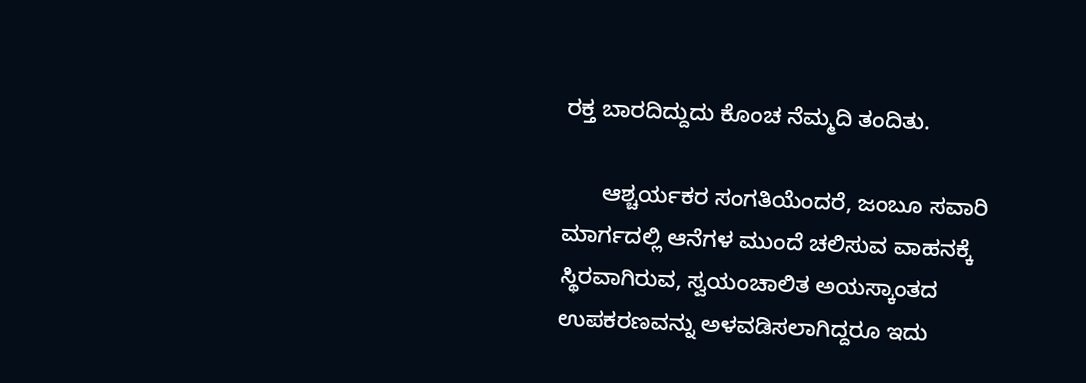ರಕ್ತ ಬಾರದಿದ್ದುದು ಕೊಂಚ ನೆಮ್ಮದಿ ತಂದಿತು.

      ಆಶ್ಚರ್ಯಕರ ಸಂಗತಿಯೆಂದರೆ, ಜಂಬೂ ಸವಾರಿ ಮಾರ್ಗದಲ್ಲಿ ಆನೆಗಳ ಮುಂದೆ ಚಲಿಸುವ ವಾಹನಕ್ಕೆ ಸ್ಥಿರವಾಗಿರುವ, ಸ್ವಯಂಚಾಲಿತ ಅಯಸ್ಕಾಂತದ ಉಪಕರಣವನ್ನು ಅಳವಡಿಸಲಾಗಿದ್ದರೂ ಇದು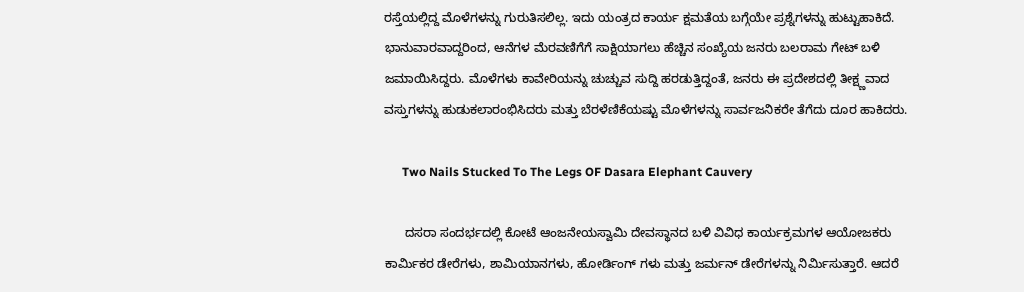ರಸ್ತೆಯಲ್ಲಿದ್ದ ಮೊಳೆಗಳನ್ನು ಗುರುತಿಸಲಿಲ್ಲ. ಇದು ಯಂತ್ರದ ಕಾರ್ಯ ಕ್ಷಮತೆಯ ಬಗ್ಗೆಯೇ ಪ್ರಶ್ನೆಗಳನ್ನು ಹುಟ್ಟುಹಾಕಿದೆ. ಭಾನುವಾರವಾದ್ದರಿಂದ, ಆನೆಗಳ ಮೆರವಣಿಗೆಗೆ ಸಾಕ್ಷಿಯಾಗಲು ಹೆಚ್ಚಿನ ಸಂಖ್ಯೆಯ ಜನರು ಬಲರಾಮ ಗೇಟ್ ಬಳಿ ಜಮಾಯಿಸಿದ್ದರು. ಮೊಳೆಗಳು ಕಾವೇರಿಯನ್ನು ಚುಚ್ಚುವ ಸುದ್ದಿ ಹರಡುತ್ತಿದ್ದಂತೆ, ಜನರು ಈ ಪ್ರದೇಶದಲ್ಲಿ ತೀಕ್ಷ್ಣವಾದ ವಸ್ತುಗಳನ್ನು ಹುಡುಕಲಾರಂಭಿಸಿದರು ಮತ್ತು ಬೆರಳೆಣಿಕೆಯಷ್ಟು ಮೊಳೆಗಳನ್ನು ಸಾರ್ವಜನಿಕರೇ ತೆಗೆದು ದೂರ ಹಾಕಿದರು.

      Two Nails Stucked To The Legs OF Dasara Elephant Cauvery

      ದಸರಾ ಸಂದರ್ಭದಲ್ಲಿ ಕೋಟೆ ಆಂಜನೇಯಸ್ವಾಮಿ ದೇವಸ್ಥಾನದ ಬಳಿ ವಿವಿಧ ಕಾರ್ಯಕ್ರಮಗಳ ಆಯೋಜಕರು ಕಾರ್ಮಿಕರ ಡೇರೆಗಳು, ಶಾಮಿಯಾನಗಳು, ಹೋರ್ಡಿಂಗ್ ಗಳು ಮತ್ತು ಜರ್ಮನ್ ಡೇರೆಗಳನ್ನು ನಿರ್ಮಿಸುತ್ತಾರೆ. ಆದರೆ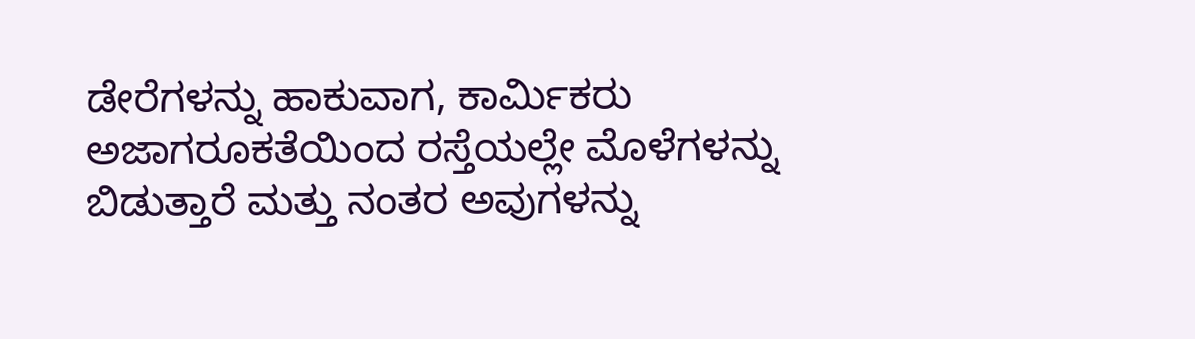ಡೇರೆಗಳನ್ನು ಹಾಕುವಾಗ, ಕಾರ್ಮಿಕರು ಅಜಾಗರೂಕತೆಯಿಂದ ರಸ್ತೆಯಲ್ಲೇ ಮೊಳೆಗಳನ್ನು ಬಿಡುತ್ತಾರೆ ಮತ್ತು ನಂತರ ಅವುಗಳನ್ನು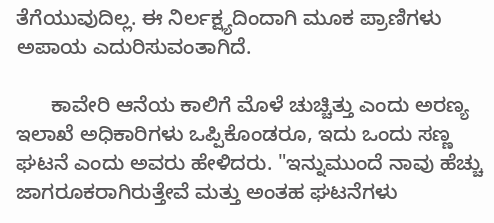ತೆಗೆಯುವುದಿಲ್ಲ. ಈ ನಿರ್ಲಕ್ಷ್ಯದಿಂದಾಗಿ ಮೂಕ ಪ್ರಾಣಿಗಳು ಅಪಾಯ ಎದುರಿಸುವಂತಾಗಿದೆ.

      ಕಾವೇರಿ ಆನೆಯ ಕಾಲಿಗೆ ಮೊಳೆ ಚುಚ್ಚಿತ್ತು ಎಂದು ಅರಣ್ಯ ಇಲಾಖೆ ಅಧಿಕಾರಿಗಳು ಒಪ್ಪಿಕೊಂಡರೂ, ಇದು ಒಂದು ಸಣ್ಣ ಘಟನೆ ಎಂದು ಅವರು ಹೇಳಿದರು. "ಇನ್ನುಮುಂದೆ ನಾವು ಹೆಚ್ಚು ಜಾಗರೂಕರಾಗಿರುತ್ತೇವೆ ಮತ್ತು ಅಂತಹ ಘಟನೆಗಳು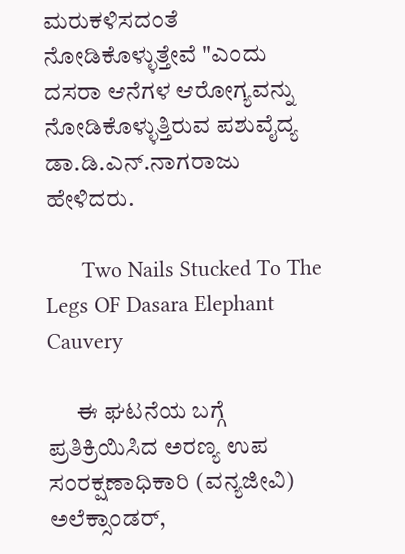ಮರುಕಳಿಸದಂತೆ ನೋಡಿಕೊಳ್ಳುತ್ತೇವೆ "ಎಂದು ದಸರಾ ಆನೆಗಳ ಆರೋಗ್ಯವನ್ನು ನೋಡಿಕೊಳ್ಳುತ್ತಿರುವ ಪಶುವೈದ್ಯ ಡಾ.ಡಿ.ಎನ್.ನಾಗರಾಜು ಹೇಳಿದರು.

      Two Nails Stucked To The Legs OF Dasara Elephant Cauvery

      ಈ ಘಟನೆಯ ಬಗ್ಗೆ ಪ್ರತಿಕ್ರಿಯಿಸಿದ ಅರಣ್ಯ ಉಪ ಸಂರಕ್ಷಣಾಧಿಕಾರಿ (ವನ್ಯಜೀವಿ) ಅಲೆಕ್ಸಾಂಡರ್,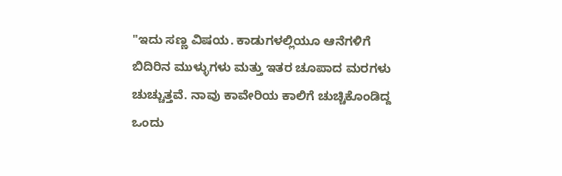"ಇದು ಸಣ್ಣ ವಿಷಯ. ಕಾಡುಗಳಲ್ಲಿಯೂ ಆನೆಗಳಿಗೆ ಬಿದಿರಿನ ಮುಳ್ಳುಗಳು ಮತ್ತು ಇತರ ಚೂಪಾದ ಮರಗಳು ಚುಚ್ಚುತ್ತವೆ. ನಾವು ಕಾವೇರಿಯ ಕಾಲಿಗೆ ಚುಚ್ಚಿಕೊಂಡಿದ್ದ ಒಂದು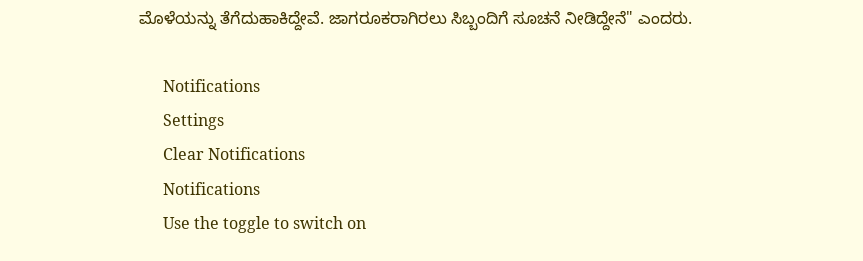ಮೊಳೆಯನ್ನು ತೆಗೆದುಹಾಕಿದ್ದೇವೆ. ಜಾಗರೂಕರಾಗಿರಲು ಸಿಬ್ಬಂದಿಗೆ ಸೂಚನೆ ನೀಡಿದ್ದೇನೆ" ಎಂದರು.

      Notifications
      Settings
      Clear Notifications
      Notifications
      Use the toggle to switch on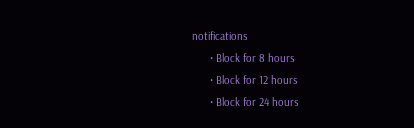notifications
      • Block for 8 hours
      • Block for 12 hours
      • Block for 24 hours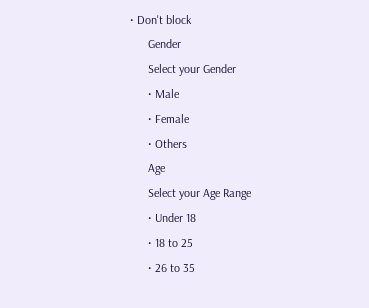• Don't block
      Gender
      Select your Gender
      • Male
      • Female
      • Others
      Age
      Select your Age Range
      • Under 18
      • 18 to 25
      • 26 to 35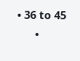• 36 to 45
      •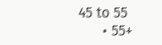45 to 55
      • 55+